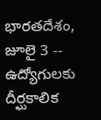భారతదేశం, జూలై 3 -- ఉద్యోగులకు దీర్ఘకాలిక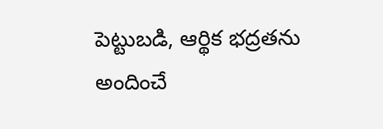పెట్టుబడి, ఆర్థిక భద్రతను అందించే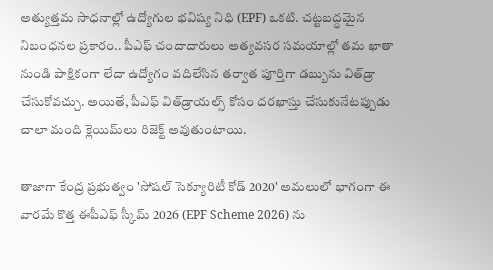అత్యుత్తమ సాధనాల్లో ఉద్యోగుల భవిష్య నిధి (EPF) ఒకటి. చట్టబద్ధమైన నిబంధనల ప్రకారం.. పీఎఫ్ చందాదారులు అత్యవసర సమయాల్లో తమ ఖాతా నుండి పాక్షికంగా లేదా ఉద్యోగం వదిలేసిన తర్వాత పూర్తిగా డబ్బును విత్‌డ్రా చేసుకోవచ్చు. అయితే, పీఎఫ్ విత్‌డ్రాయల్స్ కోసం దరఖాస్తు చేసుకునేటప్పుడు చాలా మంది క్లెయిమ్‌లు రిజెక్ట్ అవుతుంటాయి.

తాజాగా కేంద్ర ప్రభుత్వం 'సోషల్ సెక్యూరిటీ కోడ్ 2020' అమలులో భాగంగా ఈ వారమే కొత్త ఈపీఎఫ్ స్కీమ్ 2026 (EPF Scheme 2026) ను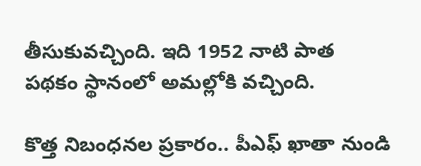తీసుకువచ్చింది. ఇది 1952 నాటి పాత పథకం స్థానంలో అమల్లోకి వచ్చింది.

కొత్త నిబంధనల ప్రకారం.. పీఎఫ్ ఖాతా నుండి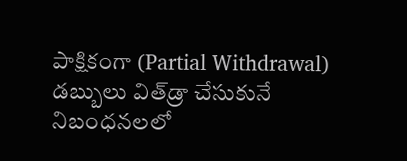పాక్షికంగా (Partial Withdrawal) డబ్బులు విత్‌డ్రా చేసుకునే నిబంధనలలో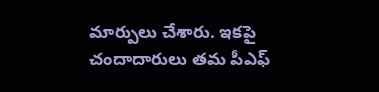మార్పులు చేశారు. ఇకపై చందాదారులు తమ పీఎఫ్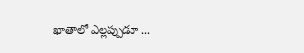ఖాతాలో ఎల్లప్పుడూ ...